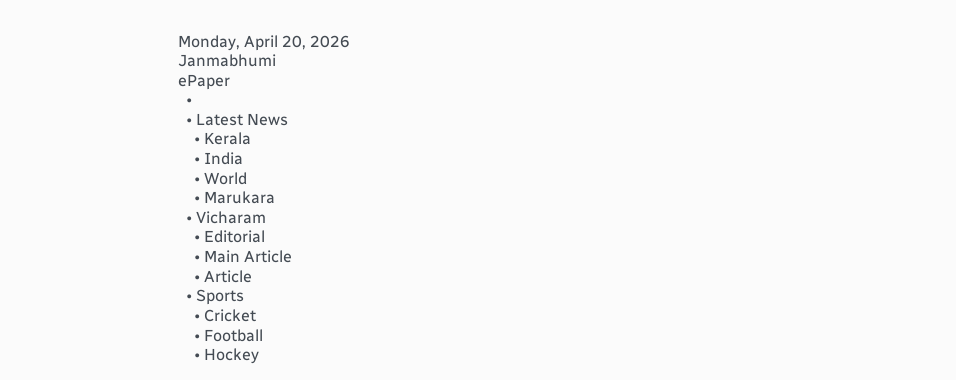Monday, April 20, 2026
Janmabhumi
ePaper
  •
  • Latest News
    • Kerala
    • India
    • World
    • Marukara
  • Vicharam
    • Editorial
    • Main Article
    • Article
  • Sports
    • Cricket
    • Football
    • Hockey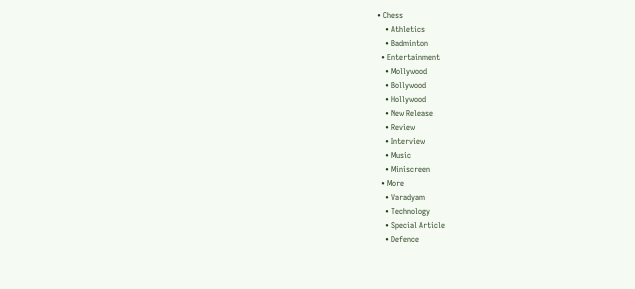• Chess
    • Athletics
    • Badminton
  • Entertainment
    • Mollywood
    • Bollywood
    • Hollywood
    • New Release
    • Review
    • Interview
    • Music
    • Miniscreen
  • More
    • Varadyam
    • Technology
    • Special Article
    • Defence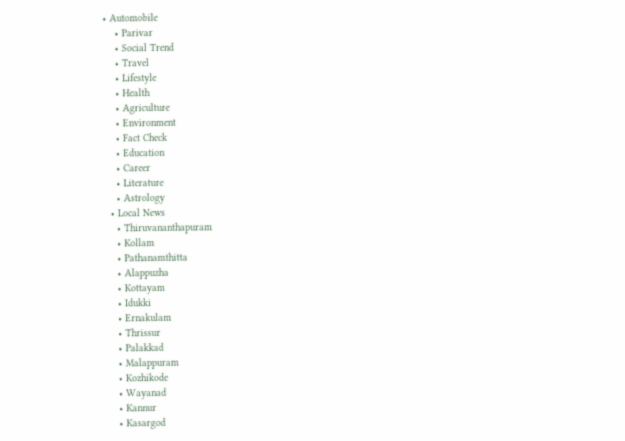• Automobile
    • Parivar
    • Social Trend
    • Travel
    • Lifestyle
    • Health
    • Agriculture
    • Environment
    • Fact Check
    • Education
    • Career
    • Literature
    • Astrology
  • Local News
    • Thiruvananthapuram
    • Kollam
    • Pathanamthitta
    • Alappuzha
    • Kottayam
    • Idukki
    • Ernakulam
    • Thrissur
    • Palakkad
    • Malappuram
    • Kozhikode
    • Wayanad
    • Kannur
    • Kasargod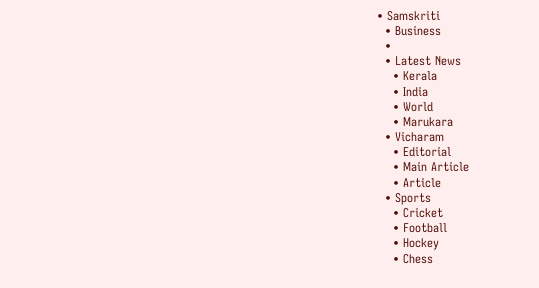• Samskriti
  • Business
  •
  • Latest News
    • Kerala
    • India
    • World
    • Marukara
  • Vicharam
    • Editorial
    • Main Article
    • Article
  • Sports
    • Cricket
    • Football
    • Hockey
    • Chess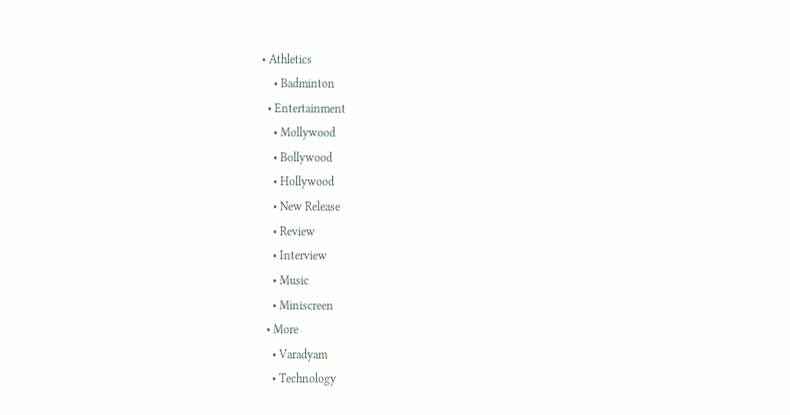• Athletics
    • Badminton
  • Entertainment
    • Mollywood
    • Bollywood
    • Hollywood
    • New Release
    • Review
    • Interview
    • Music
    • Miniscreen
  • More
    • Varadyam
    • Technology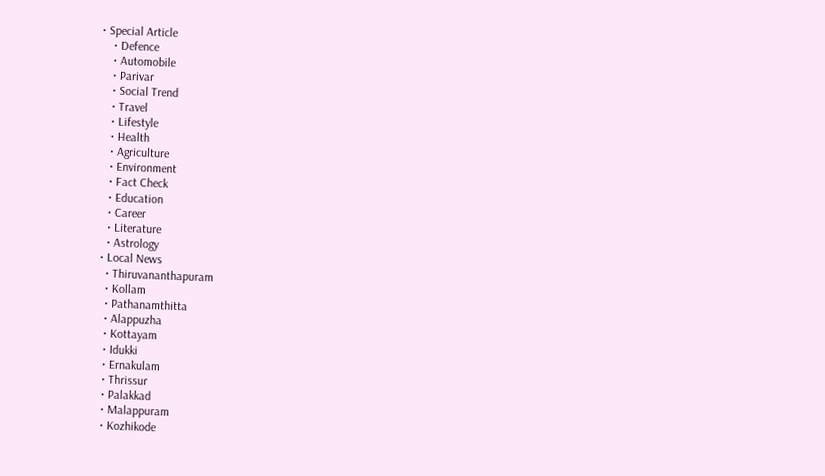• Special Article
    • Defence
    • Automobile
    • Parivar
    • Social Trend
    • Travel
    • Lifestyle
    • Health
    • Agriculture
    • Environment
    • Fact Check
    • Education
    • Career
    • Literature
    • Astrology
  • Local News
    • Thiruvananthapuram
    • Kollam
    • Pathanamthitta
    • Alappuzha
    • Kottayam
    • Idukki
    • Ernakulam
    • Thrissur
    • Palakkad
    • Malappuram
    • Kozhikode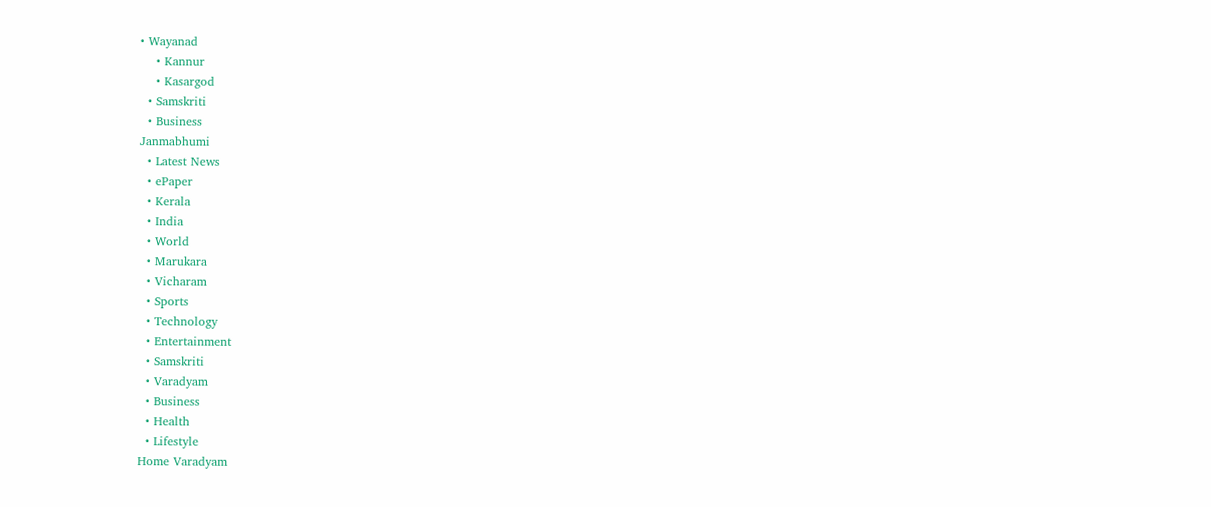• Wayanad
    • Kannur
    • Kasargod
  • Samskriti
  • Business
Janmabhumi
  • Latest News
  • ePaper
  • Kerala
  • India
  • World
  • Marukara
  • Vicharam
  • Sports
  • Technology
  • Entertainment
  • Samskriti
  • Varadyam
  • Business
  • Health
  • Lifestyle
Home Varadyam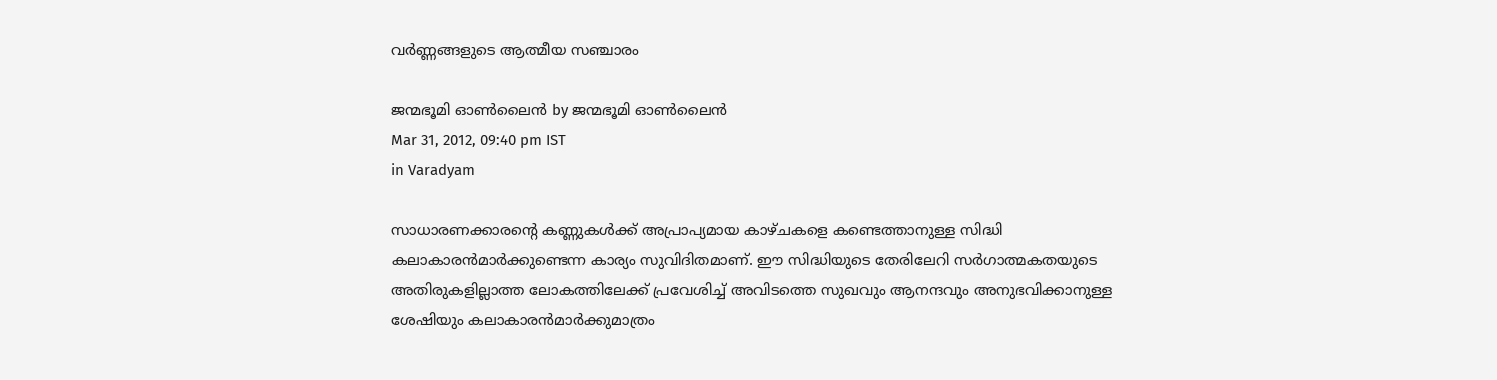വര്‍ണ്ണങ്ങളുടെ ആത്മീയ സഞ്ചാരം

ജന്മഭൂമി ഓണ്‍ലൈന്‍ by ജന്മഭൂമി ഓണ്‍ലൈന്‍
Mar 31, 2012, 09:40 pm IST
in Varadyam

സാധാരണക്കാരന്റെ കണ്ണുകള്‍ക്ക്‌ അപ്രാപ്യമായ കാഴ്ചകളെ കണ്ടെത്താനുള്ള സിദ്ധി കലാകാരന്‍മാര്‍ക്കുണ്ടെന്ന കാര്യം സുവിദിതമാണ്‌. ഈ സിദ്ധിയുടെ തേരിലേറി സര്‍ഗാത്മകതയുടെ അതിരുകളില്ലാത്ത ലോകത്തിലേക്ക്‌ പ്രവേശിച്ച്‌ അവിടത്തെ സുഖവും ആനന്ദവും അനുഭവിക്കാനുള്ള ശേഷിയും കലാകാരന്‍മാര്‍ക്കുമാത്രം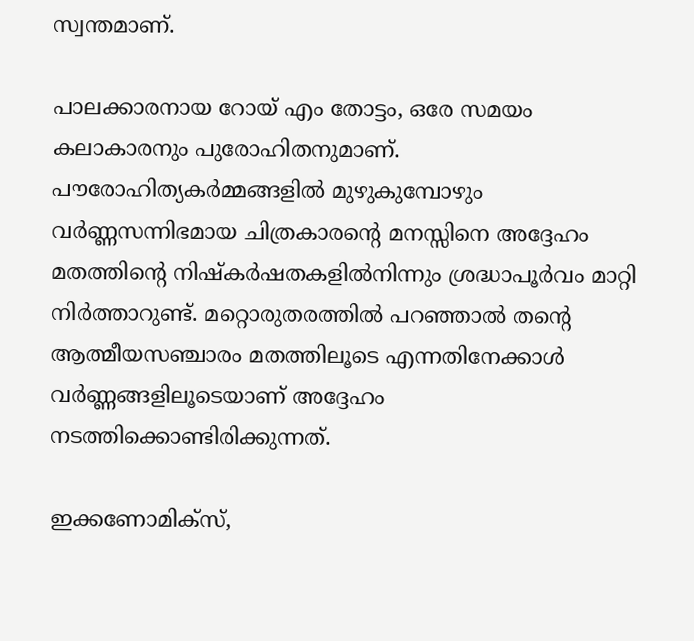സ്വന്തമാണ്‌.

പാലക്കാരനായ റോയ്‌ എം തോട്ടം, ഒരേ സമയം കലാകാരനും പുരോഹിതനുമാണ്‌. പൗരോഹിത്യകര്‍മ്മങ്ങളില്‍ മുഴുകുമ്പോഴും വര്‍ണ്ണസന്നിഭമായ ചിത്രകാരന്റെ മനസ്സിനെ അദ്ദേഹം മതത്തിന്റെ നിഷ്കര്‍ഷതകളില്‍നിന്നും ശ്രദ്ധാപൂര്‍വം മാറ്റി നിര്‍ത്താറുണ്ട്‌. മറ്റൊരുതരത്തില്‍ പറഞ്ഞാല്‍ തന്റെ ആത്മീയസഞ്ചാരം മതത്തിലൂടെ എന്നതിനേക്കാള്‍ വര്‍ണ്ണങ്ങളിലൂടെയാണ്‌ അദ്ദേഹം നടത്തിക്കൊണ്ടിരിക്കുന്നത്‌.

ഇക്കണോമിക്സ്‌,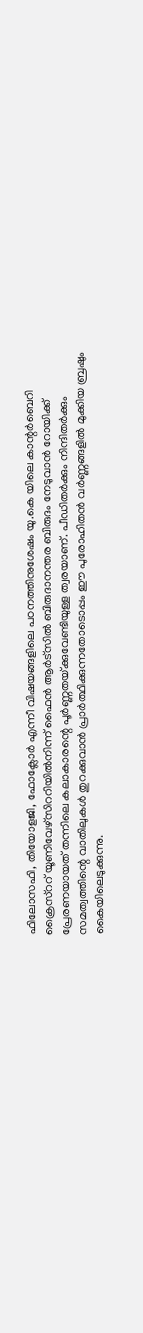ഫിലോസഫി, തിയോളജി, ഫോക്ലോര്‍ എന്നീ വിഷയങ്ങളിലെ പഠനത്തിനുശേഷം യു.കെ യിലെ കാന്റര്‍ബെറി ക്രൈസ്‌ററ്‌ യൂണിവേഴ്സിററിയില്‍നിന്ന്‌ ഫൈന്‍ ആര്‍ട്സില്‍ ബിരുദാനന്തര ബിരുദം നേടുവാന്‍ റോയിക്ക്‌ പ്രേരണയായത്‌ തന്നിലെ കലാകാരന്റെ പൂര്‍ണ്ണതയ്‌ക്കുവേണ്ടിയുള്ള ത്വരയാണ്‌. പീഡിതര്‍ക്കും നിന്ദിതര്‍ക്കും സമത്വത്തിന്റെ വാതിലുകള്‍ തുറക്കുവാന്‍ പ്രാര്‍ത്ഥിക്കുന്നതോടൊപ്പം ഈ പുരോഹിതന്‍ വര്‍ണ്ണങ്ങളില്‍ മുക്കിയ ബ്രഷും കൈയിലെടുക്കുന്നു.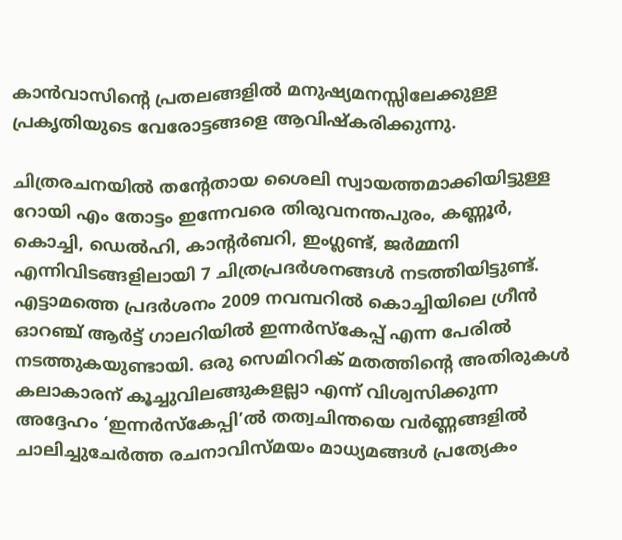കാന്‍വാസിന്റെ പ്രതലങ്ങളില്‍ മനുഷ്യമനസ്സിലേക്കുള്ള പ്രകൃതിയുടെ വേരോട്ടങ്ങളെ ആവിഷ്കരിക്കുന്നു.

ചിത്രരചനയില്‍ തന്റേതായ ശൈലി സ്വായത്തമാക്കിയിട്ടുള്ള റോയി എം തോട്ടം ഇന്നേവരെ തിരുവനന്തപുരം, കണ്ണൂര്‍, കൊച്ചി, ഡെല്‍ഹി, കാന്റര്‍ബറി, ഇംഗ്ലണ്ട്‌, ജര്‍മ്മനി എന്നിവിടങ്ങളിലായി 7 ചിത്രപ്രദര്‍ശനങ്ങള്‍ നടത്തിയിട്ടുണ്ട്‌. എട്ടാമത്തെ പ്രദര്‍ശനം 2009 നവമ്പറില്‍ കൊച്ചിയിലെ ഗ്രീന്‍ ഓറഞ്ച്‌ ആര്‍ട്ട്‌ ഗാലറിയില്‍ ഇന്നര്‍സ്കേപ്പ്‌ എന്ന പേരില്‍ നടത്തുകയുണ്ടായി. ഒരു സെമിററിക്‌ മതത്തിന്റെ അതിരുകള്‍ കലാകാരന്‌ കൂച്ചുവിലങ്ങുകളല്ലാ എന്ന്‌ വിശ്വസിക്കുന്ന അദ്ദേഹം ‘ഇന്നര്‍സ്കേപ്പി’ല്‍ തത്വചിന്തയെ വര്‍ണ്ണങ്ങളില്‍ ചാലിച്ചുചേര്‍ത്ത രചനാവിസ്മയം മാധ്യമങ്ങള്‍ പ്രത്യേകം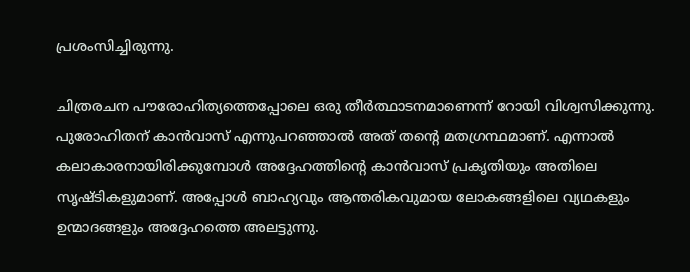പ്രശംസിച്ചിരുന്നു.

ചിത്രരചന പൗരോഹിത്യത്തെപ്പോലെ ഒരു തീര്‍ത്ഥാടനമാണെന്ന്‌ റോയി വിശ്വസിക്കുന്നു. പുരോഹിതന്‌ കാന്‍വാസ്‌ എന്നുപറഞ്ഞാല്‍ അത്‌ തന്റെ മതഗ്രന്ഥമാണ്‌. എന്നാല്‍ കലാകാരനായിരിക്കുമ്പോള്‍ അദ്ദേഹത്തിന്റെ കാന്‍വാസ്‌ പ്രകൃതിയും അതിലെ സൃഷ്ടികളുമാണ്‌. അപ്പോള്‍ ബാഹ്യവും ആന്തരികവുമായ ലോകങ്ങളിലെ വ്യഥകളും ഉന്മാദങ്ങളും അദ്ദേഹത്തെ അലട്ടുന്നു.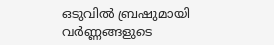ഒടുവില്‍ ബ്രഷുമായി വര്‍ണ്ണങ്ങളുടെ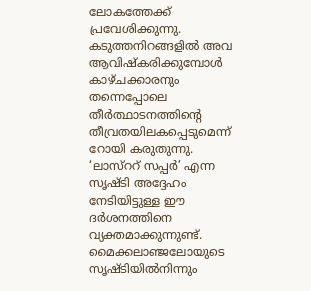ലോകത്തേക്ക്‌ പ്രവേശിക്കുന്നു. കടുത്തനിറങ്ങളില്‍ അവ ആവിഷ്കരിക്കുമ്പോള്‍ കാഴ്ചക്കാരനും തന്നെപ്പോലെ തീര്‍ത്ഥാടനത്തിന്റെ തീവ്രതയിലകപ്പെടുമെന്ന്‌ റോയി കരുതുന്നു. ‘ലാസ്‌ററ്‌ സപ്പര്‍’ എന്ന സൃഷ്ടി അദ്ദേഹം നേടിയിട്ടുള്ള ഈ ദര്‍ശനത്തിനെ വ്യക്തമാക്കുന്നുണ്ട്‌. മൈക്കലാഞ്ജലോയുടെ സൃഷ്ടിയില്‍നിന്നും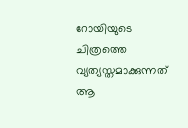റോയിയുടെ ചിത്രത്തെ വ്യത്യസ്തമാക്കുന്നത്‌ ആ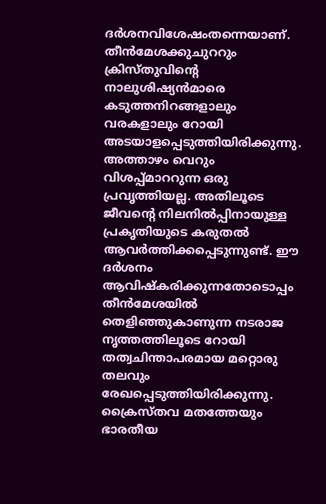ദര്‍ശനവിശേഷംതന്നെയാണ്‌. തീന്‍മേശക്കുചുററും ക്രിസ്തുവിന്റെ നാലുശിഷ്യന്‍മാരെ കടുത്തനിറങ്ങളാലും വരകളാലും റോയി അടയാളപ്പെടുത്തിയിരിക്കുന്നു. അത്താഴം വെറും വിശപ്പ്മാററുന്ന ഒരു പ്രവൃത്തിയല്ല. അതിലൂടെ ജീവന്റെ നിലനില്‍പ്പിനായുള്ള പ്രകൃതിയുടെ കരുതല്‍ ആവര്‍ത്തിക്കപ്പെടുന്നുണ്ട്‌. ഈ ദര്‍ശനം ആവിഷ്കരിക്കുന്നതോടൊപ്പം തീന്‍മേശയില്‍ തെളിഞ്ഞുകാണുന്ന നടരാജ നൃത്തത്തിലൂടെ റോയി തത്വചിന്താപരമായ മറ്റൊരു തലവും രേഖപ്പെടുത്തിയിരിക്കുന്നു. ക്രൈസ്തവ മതത്തേയും ഭാരതീയ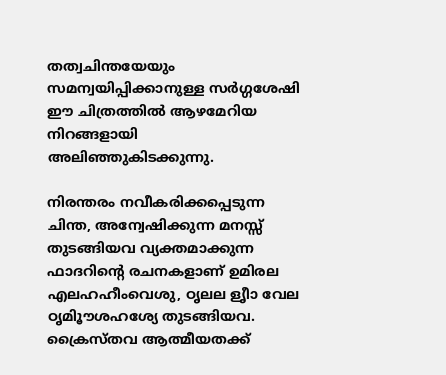തത്വചിന്തയേയും സമന്വയിപ്പിക്കാനുള്ള സര്‍ഗ്ഗശേഷി ഈ ചിത്രത്തില്‍ ആഴമേറിയ നിറങ്ങളായി അലിഞ്ഞുകിടക്കുന്നു.

നിരന്തരം നവീകരിക്കപ്പെടുന്ന ചിന്ത, അന്വേഷിക്കുന്ന മനസ്സ്‌ തുടങ്ങിയവ വ്യക്തമാക്കുന്ന ഫാദറിന്റെ രചനകളാണ്‌ ഉമിരല എലഹഹീംവെശു, ഠൃലല ളൃീ‍ാ‍ വേല ഠൃമിൂ‍ൗ‍ശഹശ്യ‍േ തുടങ്ങിയവ. ക്രൈസ്തവ ആത്മീയതക്ക്‌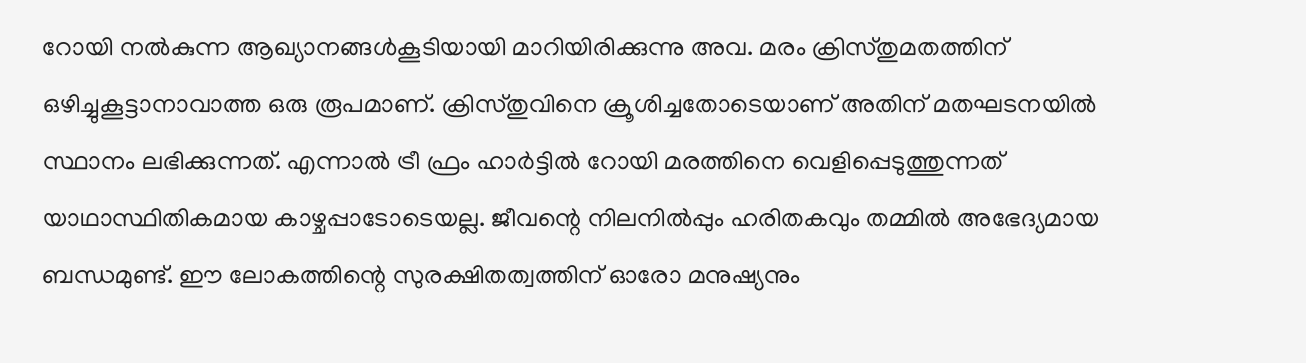റോയി നല്‍കുന്ന ആഖ്യാനങ്ങള്‍കൂടിയായി മാറിയിരിക്കുന്നു അവ. മരം ക്രിസ്തുമതത്തിന്‌ ഒഴിച്ചുകൂട്ടാനാവാത്ത ഒരു രൂപമാണ്‌. ക്രിസ്തുവിനെ ക്രൂശിച്ചതോടെയാണ്‌ അതിന്‌ മതഘടനയില്‍ സ്ഥാനം ലഭിക്കുന്നത്‌. എന്നാല്‍ ട്രീ ഫ്രം ഹാര്‍ട്ടില്‍ റോയി മരത്തിനെ വെളിപ്പെടുത്തുന്നത്‌ യാഥാസ്ഥിതികമായ കാഴ്ചപ്പാടോടെയല്ല. ജീവന്റെ നിലനില്‍പ്പും ഹരിതകവും തമ്മില്‍ അഭേദ്യമായ ബന്ധമുണ്ട്‌. ഈ ലോകത്തിന്റെ സുരക്ഷിതത്വത്തിന്‌ ഓരോ മനുഷ്യനും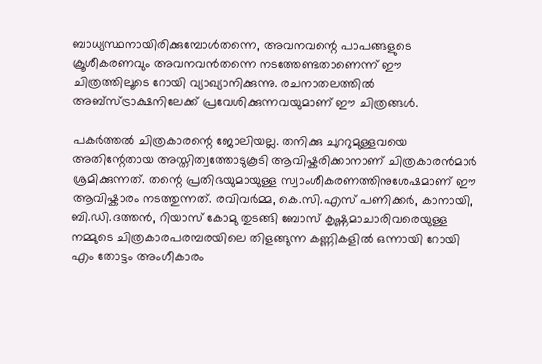ബാധ്യസ്ഥനായിരിക്കുമ്പോള്‍തന്നെ, അവനവന്റെ പാപങ്ങളുടെ ക്രൂശീകരണവും അവനവന്‍തന്നെ നടത്തേണ്ടതാണെന്ന്‌ ഈ ചിത്രത്തിലൂടെ റോയി വ്യാഖ്യാനിക്കുന്നു. രചനാതലത്തില്‍ അബ്സ്ട്രാക്ഷനിലേക്ക്‌ പ്രവേശിക്കുന്നവയുമാണ്‌ ഈ ചിത്രങ്ങള്‍.

പകര്‍ത്തല്‍ ചിത്രകാരന്റെ ജോലിയല്ല. തനിക്കു ചുററുമുള്ളവയെ അതിന്റേതായ അസ്തിത്വത്തോടുകൂടി ആവിഷ്കരിക്കാനാണ്‌ ചിത്രകാരന്‍മാര്‍ ശ്രമിക്കുന്നത്‌. തന്റെ പ്രതിഭയുമായുള്ള സ്വാംശീകരണത്തിനുശേഷമാണ്‌ ഈ ആവിഷ്കാരം നടത്തുന്നത്‌. രവിവര്‍മ്മ, കെ.സി.എസ്‌ പണിക്കര്‍, കാനായി, ബി.ഡി.ദത്തന്‍, റിയാസ്‌ കോമു തുടങ്ങി ബോസ്‌ കൃഷ്ണമാചാരിവരെയുള്ള നമ്മുടെ ചിത്രകാരപരമ്പരയിലെ തിളങ്ങുന്ന കണ്ണികളില്‍ ഒന്നായി റോയി എം തോട്ടം അംഗീകാരം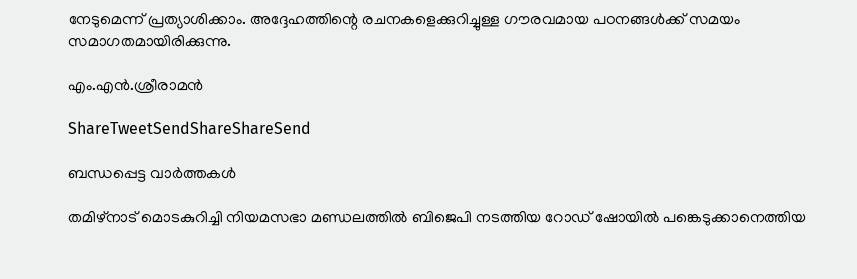നേടുമെന്ന്‌ പ്രത്യാശിക്കാം. അദ്ദേഹത്തിന്റെ രചനകളെക്കുറിച്ചുള്ള ഗൗരവമായ പഠനങ്ങള്‍ക്ക്‌ സമയം സമാഗതമായിരിക്കുന്നു.

എം.എന്‍.ശ്രീരാമന്‍

ShareTweetSendShareShareSend

ബന്ധപ്പെട്ട വാര്‍ത്തകള്‍

തമിഴ്‌നാട് മൊടകുറിച്ചി നിയമസഭാ മണ്ഡലത്തില്‍ ബിജെപി നടത്തിയ റോഡ് ഷോയില്‍ പങ്കെടുക്കാനെത്തിയ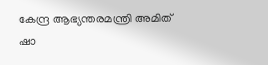കേന്ദ്ര ആഭ്യന്തരമന്ത്രി അമിത് ഷാ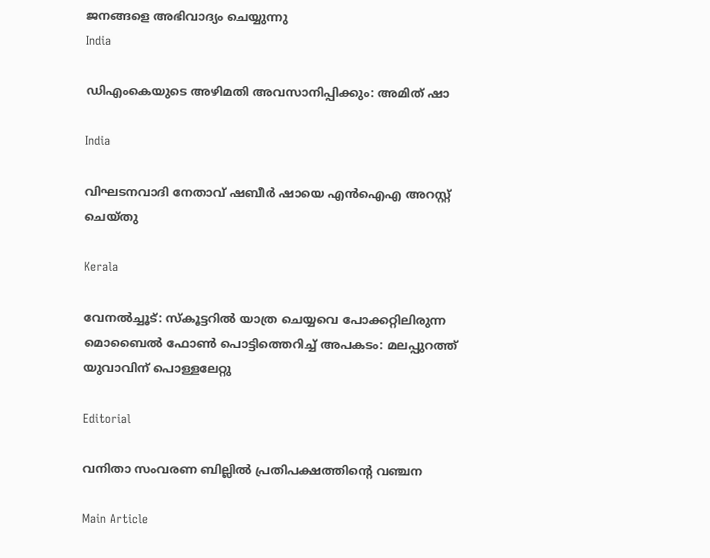ജനങ്ങളെ അഭിവാദ്യം ചെയ്യുന്നു
India

ഡിഎംകെയുടെ അഴിമതി അവസാനിപ്പിക്കും: അമിത് ഷാ

India

വിഘടനവാദി നേതാവ് ഷബീര്‍ ഷായെ എന്‍ഐഎ അറസ്റ്റ് ചെയ്തു

Kerala

വേനല്‍ച്ചൂട്: സ്കൂട്ടറിൽ യാത്ര ചെയ്യവെ പോക്കറ്റിലിരുന്ന മൊബൈല്‍ ഫോണ്‍ പൊട്ടിത്തെറിച്ച് അപകടം: മലപ്പുറത്ത് യുവാവിന് പൊള്ളലേറ്റു

Editorial

വനിതാ സംവരണ ബില്ലില്‍ പ്രതിപക്ഷത്തിന്റെ വഞ്ചന

Main Article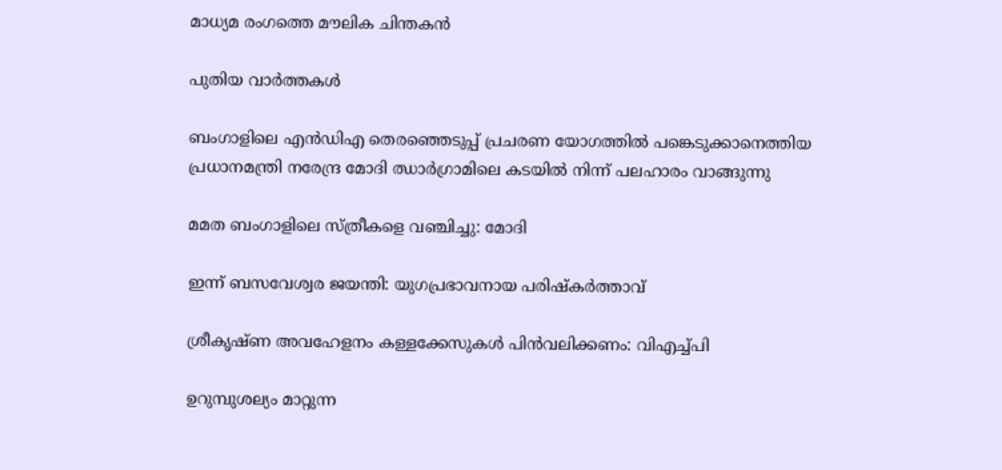മാധ്യമ രംഗത്തെ മൗലിക ചിന്തകന്‍

പുതിയ വാര്‍ത്തകള്‍

ബംഗാളിലെ എന്‍ഡിഎ തെരഞ്ഞെടുപ്പ് പ്രചരണ യോഗത്തില്‍ പങ്കെടുക്കാനെത്തിയ പ്രധാനമന്ത്രി നരേന്ദ്ര മോദി ഝാര്‍ഗ്രാമിലെ കടയില്‍ നിന്ന് പലഹാരം വാങ്ങുന്നു

മമത ബംഗാളിലെ സ്ത്രീകളെ വഞ്ചിച്ചു: മോദി

ഇന്ന് ബസവേശ്വര ജയന്തി: യുഗപ്രഭാവനായ പരിഷ്‌കര്‍ത്താവ്

ശ്രീകൃഷ്ണ അവഹേളനം കള്ളക്കേസുകള്‍ പിന്‍വലിക്കണം: വിഎച്ച്പി

ഉറുമ്പുശല്യം മാറ്റുന്ന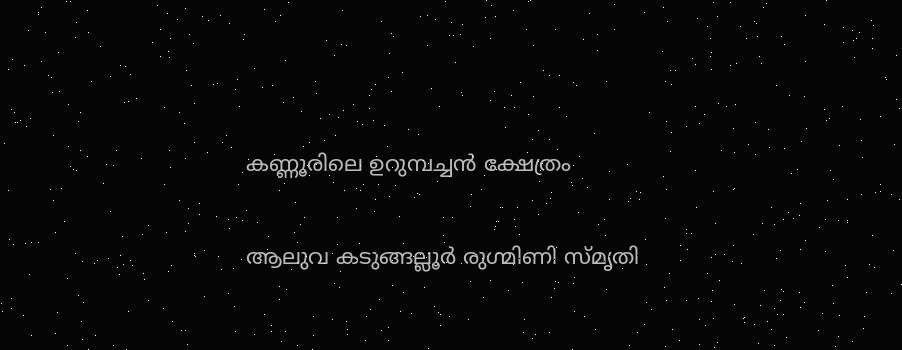കണ്ണൂരിലെ ഉറുമ്പച്ചന്‍ ക്ഷേത്രം

ആലുവ കടുങ്ങല്ലൂര്‍ രുഗ്മിണി സ്മൃതി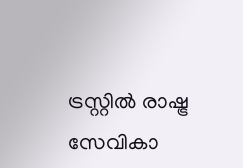ട്രസ്റ്റില്‍ രാഷ്ട്ര സേവികാ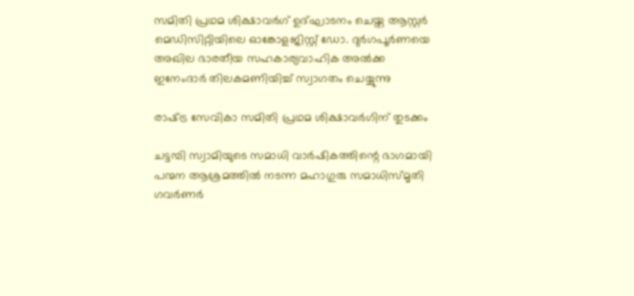സമിതി പ്രഥമ ശിക്ഷാവര്‍ഗ് ഉദ്ഘാടനം ചെയ്ത ആസ്റ്റര്‍ മെഡിസിറ്റിയിലെ ഓങ്കോളജിസ്റ്റ് ഡോ. ദുര്‍ഗപൂര്‍ണയെ അഖില ഭാരതീയ സഹകാര്യവാഹിക അല്‍ക്ക ഇനേംദാര്‍ തിലകമണിയിച്ച് സ്വാഗതം ചെയ്യുന്നു

രാഷ്‌ട്ര സേവികാ സമിതി പ്രഥമ ശിക്ഷാവര്‍ഗിന് തുടക്കം

ചട്ടമ്പി സ്വാമിയുടെ സമാധി വാര്‍ഷികത്തിന്റെ ഭാഗമായി പന്മന ആശ്രമത്തില്‍ നടന്ന മഹാഗുരു സമാധിസ്മൃതി ഗവര്‍ണര്‍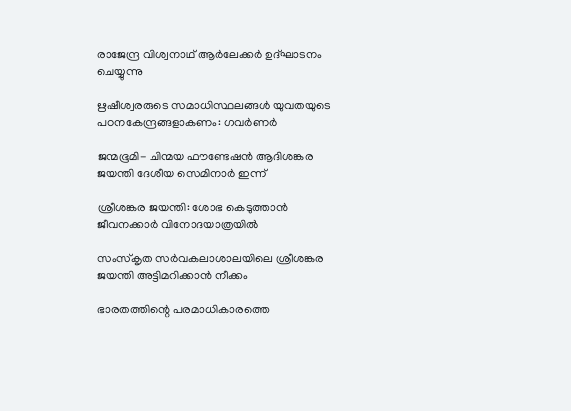രാജേന്ദ്ര വിശ്വനാഥ് ആര്‍ലേക്കര്‍ ഉദ്ഘാടനം ചെയ്യുന്നു

ഋഷീശ്വരരുടെ സമാധിസ്ഥലങ്ങള്‍ യുവതയുടെ പഠനകേന്ദ്രങ്ങളാകണം: ഗവര്‍ണര്‍

ജന്മഭൂമി- ചിന്മയ ഫൗണ്ടേഷന്‍ ആദിശങ്കര ജയന്തി ദേശീയ സെമിനാര്‍ ഇന്ന്

ശ്രീശങ്കര ജയന്തി: ശോഭ കെടുത്താന്‍ ജീവനക്കാര്‍ വിനോദയാത്രയില്‍

സംസ്‌കൃത സര്‍വകലാശാലയിലെ ശ്രീശങ്കര ജയന്തി അട്ടിമറിക്കാന്‍ നീക്കം

ഭാരതത്തിന്റെ പരമാധികാരത്തെ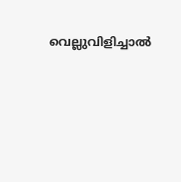വെല്ലുവിളിച്ചാൽ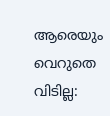ആരെയും വെറുതെ വിടില്ല: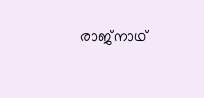രാജ്നാഥ്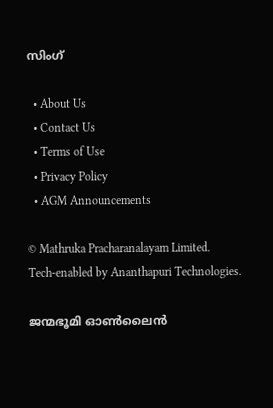സിംഗ്

  • About Us
  • Contact Us
  • Terms of Use
  • Privacy Policy
  • AGM Announcements

© Mathruka Pracharanalayam Limited.
Tech-enabled by Ananthapuri Technologies.

ജന്മഭൂമി ഓണ്‍ലൈന്‍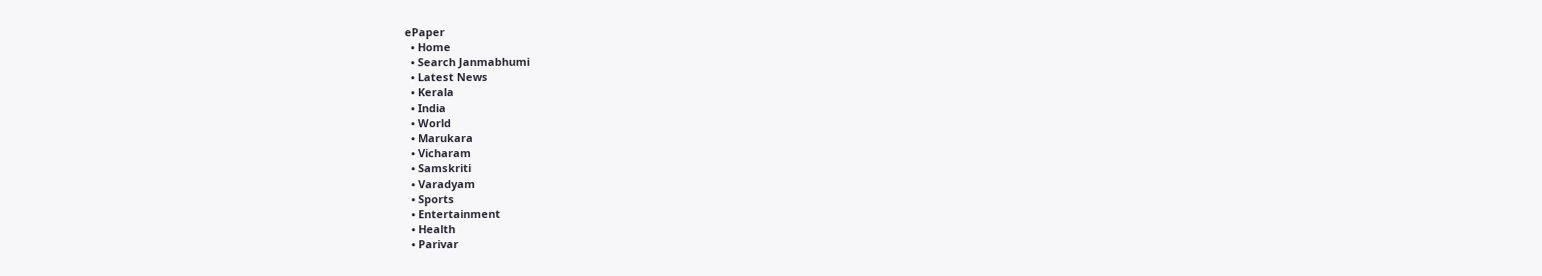ePaper
  • Home
  • Search Janmabhumi
  • Latest News
  • Kerala
  • India
  • World
  • Marukara
  • Vicharam
  • Samskriti
  • Varadyam
  • Sports
  • Entertainment
  • Health
  • Parivar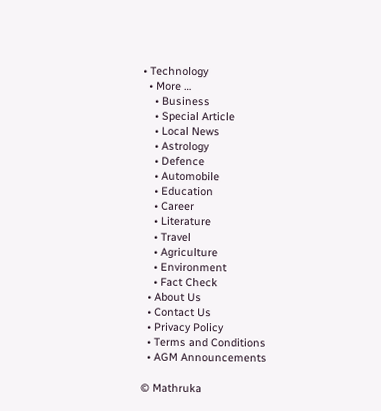• Technology
  • More …
    • Business
    • Special Article
    • Local News
    • Astrology
    • Defence
    • Automobile
    • Education
    • Career
    • Literature
    • Travel
    • Agriculture
    • Environment
    • Fact Check
  • About Us
  • Contact Us
  • Privacy Policy
  • Terms and Conditions
  • AGM Announcements

© Mathruka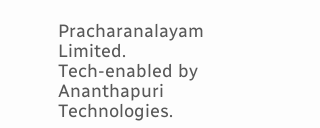Pracharanalayam Limited.
Tech-enabled by Ananthapuri Technologies.